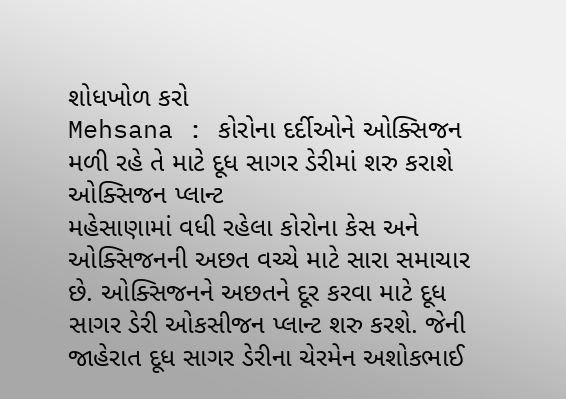શોધખોળ કરો
Mehsana : કોરોના દર્દીઓને ઓક્સિજન મળી રહે તે માટે દૂધ સાગર ડેરીમાં શરુ કરાશે ઓક્સિજન પ્લાન્ટ
મહેસાણામાં વધી રહેલા કોરોના કેસ અને ઓક્સિજનની અછત વચ્ચે માટે સારા સમાચાર છે. ઓક્સિજનને અછતને દૂર કરવા માટે દૂધ સાગર ડેરી ઓકસીજન પ્લાન્ટ શરુ કરશે. જેની જાહેરાત દૂધ સાગર ડેરીના ચેરમેન અશોકભાઈ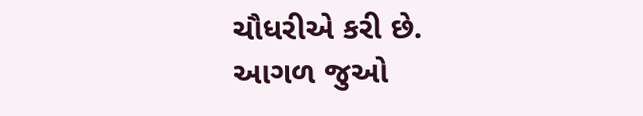ચૌધરીએ કરી છે.
આગળ જુઓ